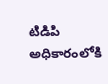టిడిపి అధికారంలోకి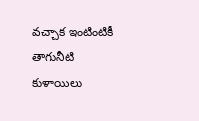వచ్చాక ఇంటింటికీ తాగునీటి కుళాయిలు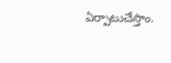ఏర్పాటుచేస్తాం.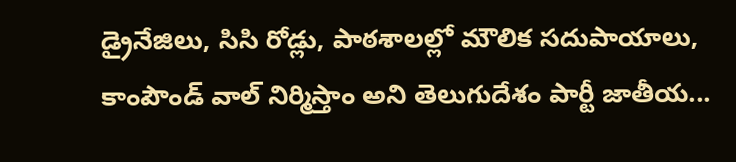డ్రైనేజిలు, సిసి రోడ్లు, పాఠశాలల్లో మౌలిక సదుపాయాలు, కాంపౌండ్ వాల్ నిర్మిస్తాం అని తెలుగుదేశం పార్టీ జాతీయ...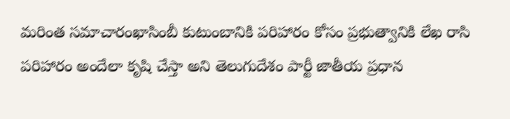మరింత సమాచారంఖాసింబీ కుటుంబానికి పరిహారం కోసం ప్రభుత్వానికి లేఖ రాసి పరిహారం అందేలా కృషి చేస్తా అని తెలుగుదేశం పార్టీ జాతీయ ప్రధాన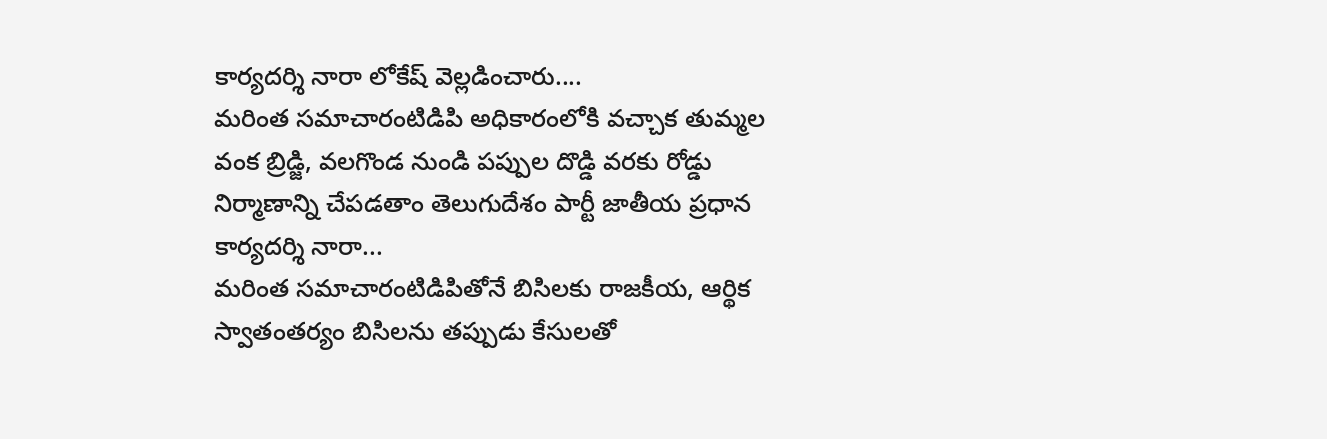కార్యదర్శి నారా లోకేష్ వెల్లడించారు....
మరింత సమాచారంటిడిపి అధికారంలోకి వచ్చాక తుమ్మల వంక బ్రిడ్జి, వలగొండ నుండి పప్పుల దొడ్డి వరకు రోడ్డు నిర్మాణాన్ని చేపడతాం తెలుగుదేశం పార్టీ జాతీయ ప్రధాన కార్యదర్శి నారా...
మరింత సమాచారంటిడిపితోనే బిసిలకు రాజకీయ, ఆర్థిక స్వాతంతర్యం బిసిలను తప్పుడు కేసులతో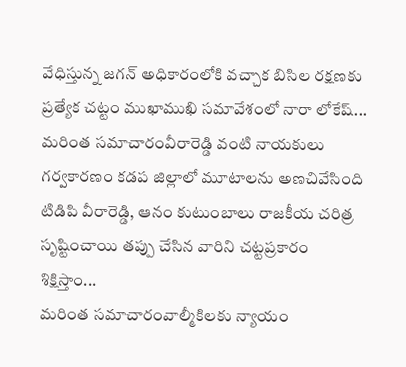వేధిస్తున్న జగన్ అధికారంలోకి వచ్చాక బిసిల రక్షణకు ప్రత్యేక చట్టం ముఖాముఖి సమావేశంలో నారా లోకేష్...
మరింత సమాచారంవీరారెడ్డి వంటి నాయకులు గర్వకారణం కడప జిల్లాలో మూటాలను అణచివేసింది టిడిపి వీరారెడ్డి, ఆనం కుటుంబాలు రాజకీయ చరిత్ర సృష్టించాయి తప్పు చేసిన వారిని చట్టప్రకారం శిక్షిస్తాం...
మరింత సమాచారంవాల్మీకిలకు న్యాయం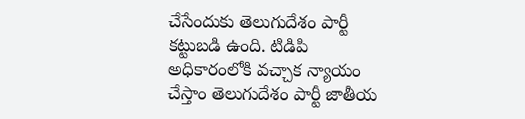చేసేందుకు తెలుగుదేశం పార్టీ కట్టుబడి ఉంది. టిడిపి అధికారంలోకి వచ్చాక న్యాయం చేస్తాం తెలుగుదేశం పార్టీ జాతీయ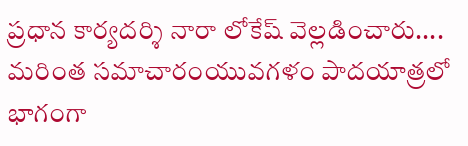ప్రధాన కార్యదర్శి నారా లోకేష్ వెల్లడించారు....
మరింత సమాచారంయువగళం పాదయాత్రలో భాగంగా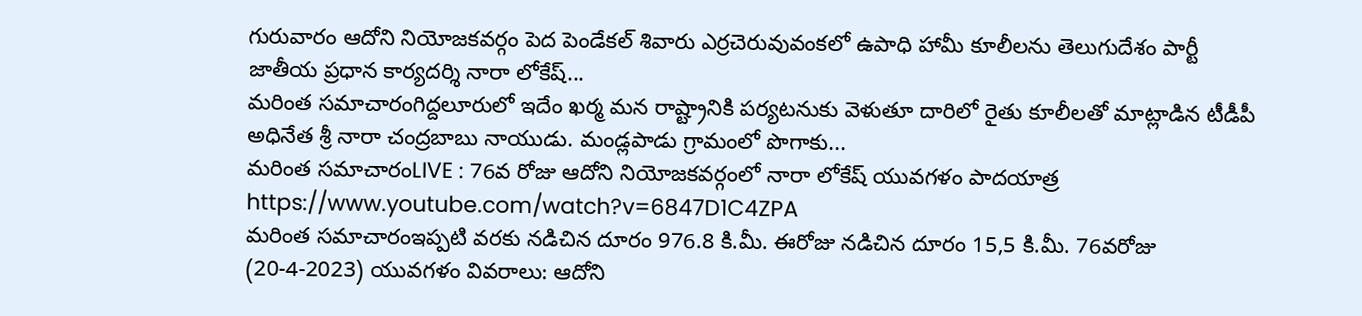గురువారం ఆదోని నియోజకవర్గం పెద పెండేకల్ శివారు ఎర్రచెరువువంకలో ఉపాధి హామీ కూలీలను తెలుగుదేశం పార్టీ జాతీయ ప్రధాన కార్యదర్శి నారా లోకేష్...
మరింత సమాచారంగిద్దలూరులో ఇదేం ఖర్మ మన రాష్ట్రానికి పర్యటనుకు వెళుతూ దారిలో రైతు కూలీలతో మాట్లాడిన టీడీపీ అధినేత శ్రీ నారా చంద్రబాబు నాయుడు. మండ్లపాడు గ్రామంలో పొగాకు...
మరింత సమాచారంLIVE : 76వ రోజు ఆదోని నియోజకవర్గంలో నారా లోకేష్ యువగళం పాదయాత్ర https://www.youtube.com/watch?v=6847D1C4ZPA
మరింత సమాచారంఇప్పటి వరకు నడిచిన దూరం 976.8 కి.మీ. ఈరోజు నడిచిన దూరం 15,5 కి.మీ. 76వరోజు (20-4-2023) యువగళం వివరాలు: ఆదోని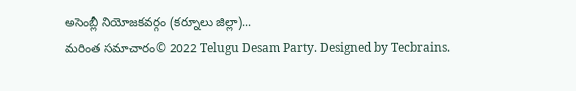అసెంబ్లీ నియోజకవర్గం (కర్నూలు జిల్లా)...
మరింత సమాచారం© 2022 Telugu Desam Party. Designed by Tecbrains.